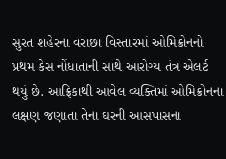સુરત શહેરના વરાછા વિસ્તારમાં ઓમિક્રોનનો પ્રથમ કેસ નોંધાતાની સાથે આરોગ્ય તંત્ર એલર્ટ થયું છે. આફ્રિકાથી આવેલ વ્યક્તિમાં ઓમિક્રોનના લક્ષણ જણાતા તેના ઘરની આસપાસના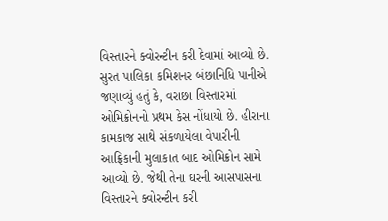વિસ્તારને ક્વોરન્ટીન કરી દેવામાં આવ્યો છે.
સુરત પાલિકા કમિશનર બંછાનિધિ પાનીએ જણાવ્યું હતું કે, વરાછા વિસ્તારમાં ઓમિક્રોનનો પ્રથમ કેસ નોંધાયો છે. હીરાના કામકાજ સાથે સંકળાયેલા વેપારીની આફ્રિકાની મુલાકાત બાદ ઓમિક્રોન સામે આવ્યો છે. જેથી તેના ઘરની આસપાસના વિસ્તારને ક્વોરન્ટીન કરી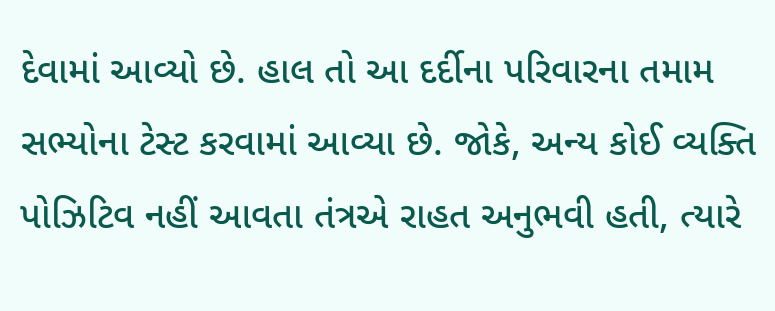દેવામાં આવ્યો છે. હાલ તો આ દર્દીના પરિવારના તમામ સભ્યોના ટેસ્ટ કરવામાં આવ્યા છે. જોકે, અન્ય કોઈ વ્યક્તિ પોઝિટિવ નહીં આવતા તંત્રએ રાહત અનુભવી હતી, ત્યારે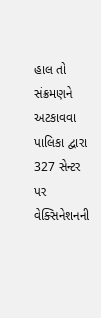હાલ તો સંક્રમણને અટકાવવા પાલિકા દ્વારા 327 સેન્ટર પર વેક્સિનેશનની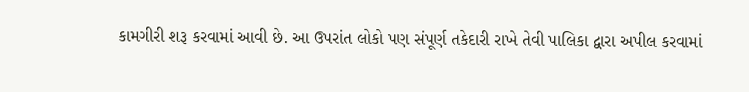કામગીરી શરૂ કરવામાં આવી છે. આ ઉપરાંત લોકો પણ સંપૂર્ણ તકેદારી રાખે તેવી પાલિકા દ્વારા અપીલ કરવામાં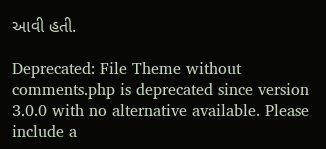આવી હતી.

Deprecated: File Theme without comments.php is deprecated since version 3.0.0 with no alternative available. Please include a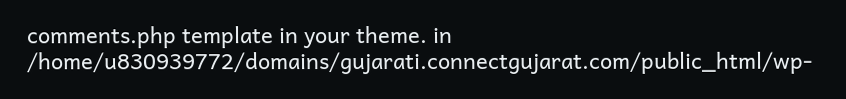comments.php template in your theme. in /home/u830939772/domains/gujarati.connectgujarat.com/public_html/wp-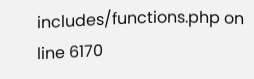includes/functions.php on line 6170